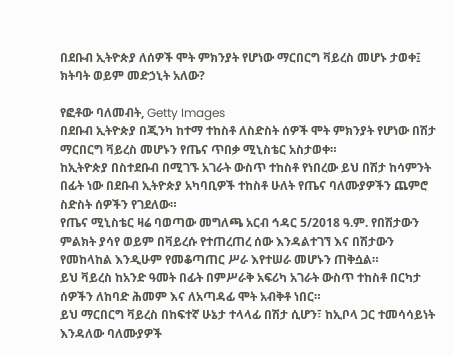በደቡብ ኢትዮጵያ ለሰዎች ሞት ምክንያት የሆነው ማርበርግ ቫይረስ መሆኑ ታወቀ፤ ክትባት ወይም መድኃኒት አለው?

የፎቶው ባለመብት, Getty Images
በደቡብ ኢትዮጵያ በጂንካ ከተማ ተከስቶ ለስድስት ሰዎች ሞት ምክንያት የሆነው በሽታ ማርበርግ ቫይረስ መሆኑን የጤና ጥበቃ ሚኒስቴር አስታወቀ።
ከኢትዮጵያ በስተደቡብ በሚገኙ አገራት ውስጥ ተከስቶ የነበረው ይህ በሽታ ከሳምንት በፊት ነው በደቡብ ኢትዮጵያ አካባቢዎች ተከስቶ ሁለት የጤና ባለሙያዎችን ጨምሮ ስድስት ሰዎችን የገደለው።
የጤና ሚኒስቴር ዛሬ ባወጣው መግለጫ አርብ ኅዳር 5/2018 ዓ.ም. የበሽታውን ምልክት ያሳየ ወይም በቫይረሱ የተጠረጠረ ሰው እንዳልተገኘ እና በሽታውን የመከላከል እንዲሁም የመቆጣጠር ሥራ እየተሠራ መሆኑን ጠቅሷል።
ይህ ቫይረስ ከአንድ ዓመት በፊት በምሥራቅ አፍሪካ አገራት ውስጥ ተከስቶ በርካታ ሰዎችን ለከባድ ሕመም እና ለአጣዳፊ ሞት አብቅቶ ነበር።
ይህ ማርበርግ ቫይረስ በከፍተኛ ሁኔታ ተላላፊ በሽታ ሲሆን፣ ከኢቦላ ጋር ተመሳሳይነት እንዳለው ባለሙያዎች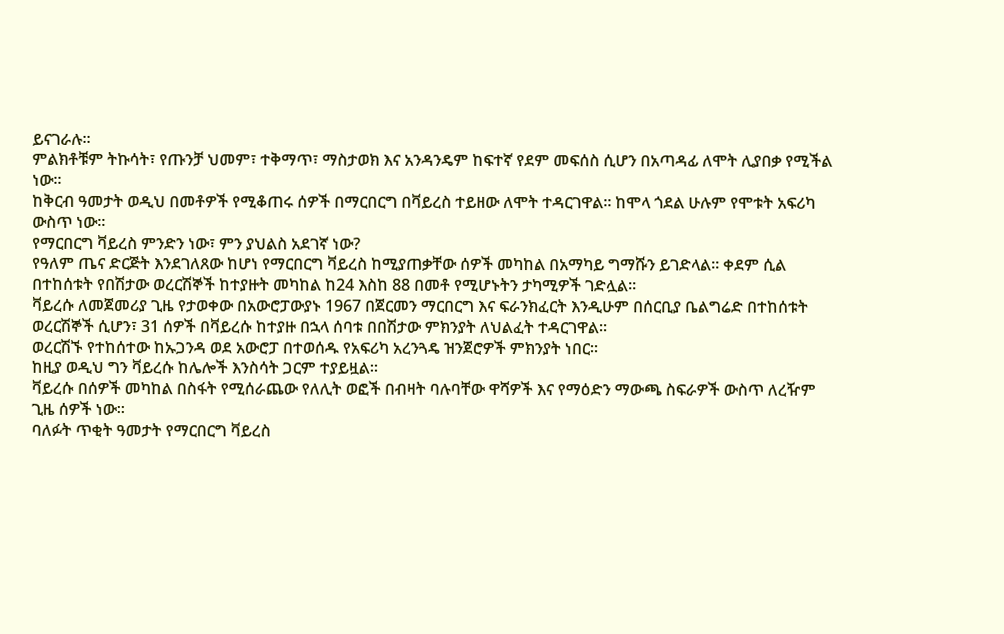ይናገራሉ።
ምልክቶቹም ትኩሳት፣ የጡንቻ ህመም፣ ተቅማጥ፣ ማስታወክ እና አንዳንዴም ከፍተኛ የደም መፍሰስ ሲሆን በአጣዳፊ ለሞት ሊያበቃ የሚችል ነው።
ከቅርብ ዓመታት ወዲህ በመቶዎች የሚቆጠሩ ሰዎች በማርበርግ በቫይረስ ተይዘው ለሞት ተዳርገዋል። ከሞላ ጎደል ሁሉም የሞቱት አፍሪካ ውስጥ ነው።
የማርበርግ ቫይረስ ምንድን ነው፣ ምን ያህልስ አደገኛ ነው?
የዓለም ጤና ድርጅት እንደገለጸው ከሆነ የማርበርግ ቫይረስ ከሚያጠቃቸው ሰዎች መካከል በአማካይ ግማሹን ይገድላል። ቀደም ሲል በተከሰቱት የበሽታው ወረርሽኞች ከተያዙት መካከል ከ24 እስከ 88 በመቶ የሚሆኑትን ታካሚዎች ገድሏል።
ቫይረሱ ለመጀመሪያ ጊዜ የታወቀው በአውሮፓውያኑ 1967 በጀርመን ማርበርግ እና ፍራንክፈርት እንዲሁም በሰርቢያ ቤልግሬድ በተከሰቱት ወረርሽኞች ሲሆን፣ 31 ሰዎች በቫይረሱ ከተያዙ በኋላ ሰባቱ በበሽታው ምክንያት ለህልፈት ተዳርገዋል።
ወረርሽኙ የተከሰተው ከኡጋንዳ ወደ አውሮፓ በተወሰዱ የአፍሪካ አረንጓዴ ዝንጀሮዎች ምክንያት ነበር።
ከዚያ ወዲህ ግን ቫይረሱ ከሌሎች እንስሳት ጋርም ተያይዟል።
ቫይረሱ በሰዎች መካከል በስፋት የሚሰራጨው የለሊት ወፎች በብዛት ባሉባቸው ዋሻዎች እና የማዕድን ማውጫ ስፍራዎች ውስጥ ለረዥም ጊዜ ሰዎች ነው።
ባለፉት ጥቂት ዓመታት የማርበርግ ቫይረስ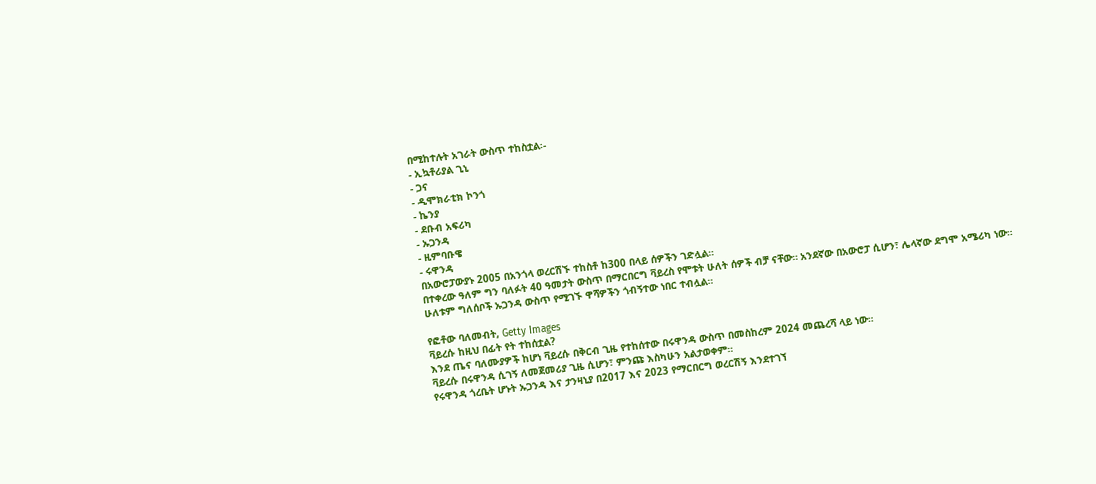በሚከተሉት አገራት ውስጥ ተከስቷል፡-
- ኢኳቶሪያል ጊኒ
- ጋና
- ዲሞክራቲክ ኮንጎ
- ኬንያ
- ደቡብ አፍሪካ
- ኡጋንዳ
- ዚምባቡዌ
- ሩዋንዳ
በአውሮፓውያኑ 2005 በአንጎላ ወረርሽኙ ተከስቶ ከ300 በላይ ሰዎችን ገድሏል።
በተቀረው ዓለም ግን ባለፉት 40 ዓመታት ውስጥ በማርበርግ ቫይረስ የሞቱት ሁለት ሰዎች ብቻ ናቸው። አንደኛው በአውሮፓ ሲሆን፣ ሌላኛው ደግሞ አሜሪካ ነው።
ሁለቱም ግለሰቦች ኡጋንዳ ውስጥ የሚገኙ ዋሻዎችን ጎብኝተው ነበር ተብሏል።

የፎቶው ባለመብት, Getty Images
ቫይረሱ ከዚህ በፊት የት ተከሰቷል?
እንደ ጤና ባለሙያዎች ከሆነ ቫይረሱ በቅርብ ጊዜ የተከሰተው በሩዋንዳ ውስጥ በመስከረም 2024 መጨረሻ ላይ ነው።
ቫይረሱ በሩዋንዳ ሲገኝ ለመጀመሪያ ጊዜ ሲሆን፣ ምንጩ እስካሁን አልታወቀም።
የሩዋንዳ ጎረቤት ሆኑት ኡጋንዳ እና ታንዛኒያ በ2017 እና 2023 የማርበርግ ወረርሽኝ እንደተገኘ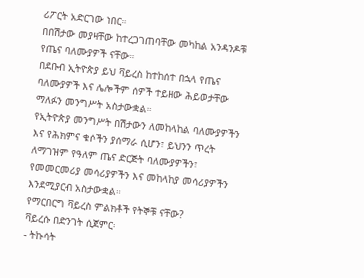ሪፖርት አድርገው ነበር።
በበሽታው መያዛቸው ከተረጋገጠባቸው መካከል አንዳንዶቹ የጤና ባለሙያዎች ናቸው።
በደቡብ ኢትዮጵያ ይህ ቫይረስ ከተከሰተ በኋላ የጤና ባለሙያዎች እና ሌሎችም ሰዎች ተይዘው ሕይወታቸው ማለፉን መንግሥት አስታውቋል።
የኢትዮጵያ መንግሥት በሽታውን ለመከላከል ባለሙያዎችን እና የሕክምና ቁሶችን ያሰማራ ሲሆን፣ ይህንን ጥረት ለማገዝም የዓለም ጤና ድርጅት ባለሙያዎችን፣ የመመርመሪያ መሳሪያዎችን እና መከላከያ መሳሪያዎችን እንደሚያርብ አስታውቋል።
የማርበርግ ቫይረስ ምልክቶች የትኞቹ ናቸው?
ቫይረሱ በድንገት ሲጀምር፡
- ትኩሳት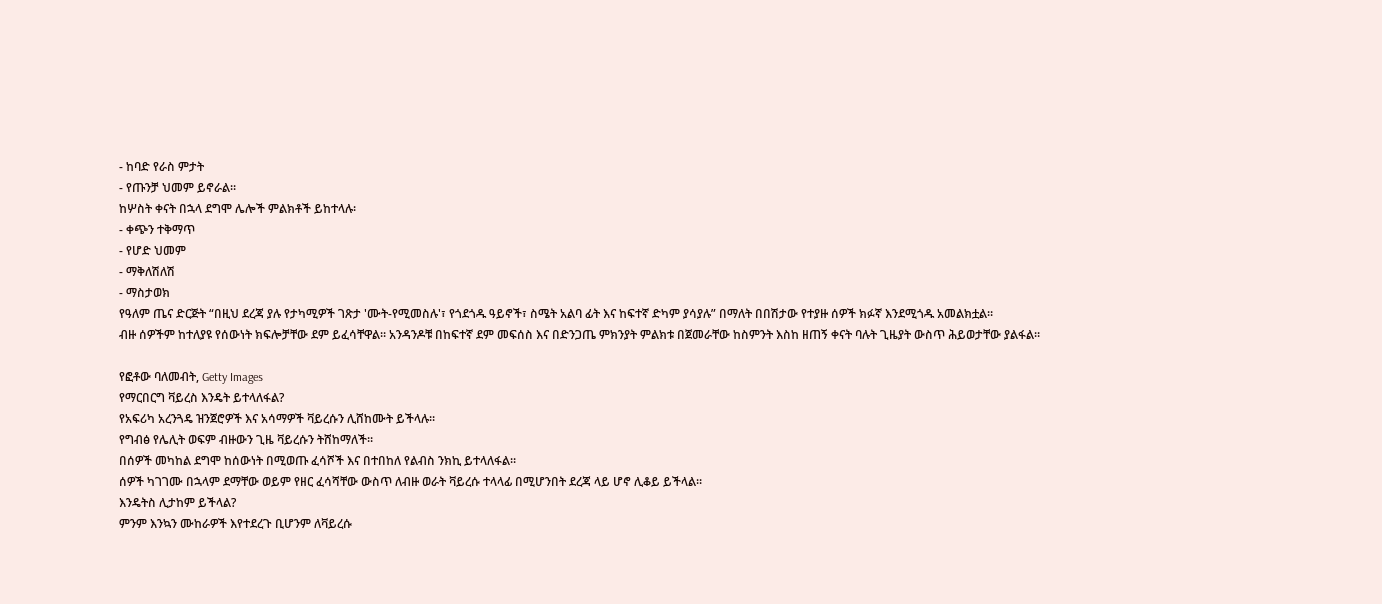- ከባድ የራስ ምታት
- የጡንቻ ህመም ይኖራል።
ከሦስት ቀናት በኋላ ደግሞ ሌሎች ምልክቶች ይከተላሉ፡
- ቀጭን ተቅማጥ
- የሆድ ህመም
- ማቅለሽለሽ
- ማስታወክ
የዓለም ጤና ድርጅት “በዚህ ደረጃ ያሉ የታካሚዎች ገጽታ 'ሙት-የሚመስሉ'፣ የጎደጎዱ ዓይኖች፣ ስሜት አልባ ፊት እና ከፍተኛ ድካም ያሳያሉ” በማለት በበሽታው የተያዙ ሰዎች ክፉኛ እንደሚጎዱ አመልክቷል።
ብዙ ሰዎችም ከተለያዩ የሰውነት ክፍሎቻቸው ደም ይፈሳቸዋል። አንዳንዶቹ በከፍተኛ ደም መፍሰስ እና በድንጋጤ ምክንያት ምልክቱ በጀመራቸው ከስምንት እስከ ዘጠኝ ቀናት ባሉት ጊዜያት ውስጥ ሕይወታቸው ያልፋል።

የፎቶው ባለመብት, Getty Images
የማርበርግ ቫይረስ እንዴት ይተላለፋል?
የአፍሪካ አረንጓዴ ዝንጀሮዎች እና አሳማዎች ቫይረሱን ሊሸከሙት ይችላሉ።
የግብፅ የሌሊት ወፍም ብዙውን ጊዜ ቫይረሱን ትሸከማለች።
በሰዎች መካከል ደግሞ ከሰውነት በሚወጡ ፈሳሾች እና በተበከለ የልብስ ንክኪ ይተላለፋል።
ሰዎች ካገገሙ በኋላም ደማቸው ወይም የዘር ፈሳሻቸው ውስጥ ለብዙ ወራት ቫይረሱ ተላላፊ በሚሆንበት ደረጃ ላይ ሆኖ ሊቆይ ይችላል።
እንዴትስ ሊታከም ይችላል?
ምንም እንኳን ሙከራዎች እየተደረጉ ቢሆንም ለቫይረሱ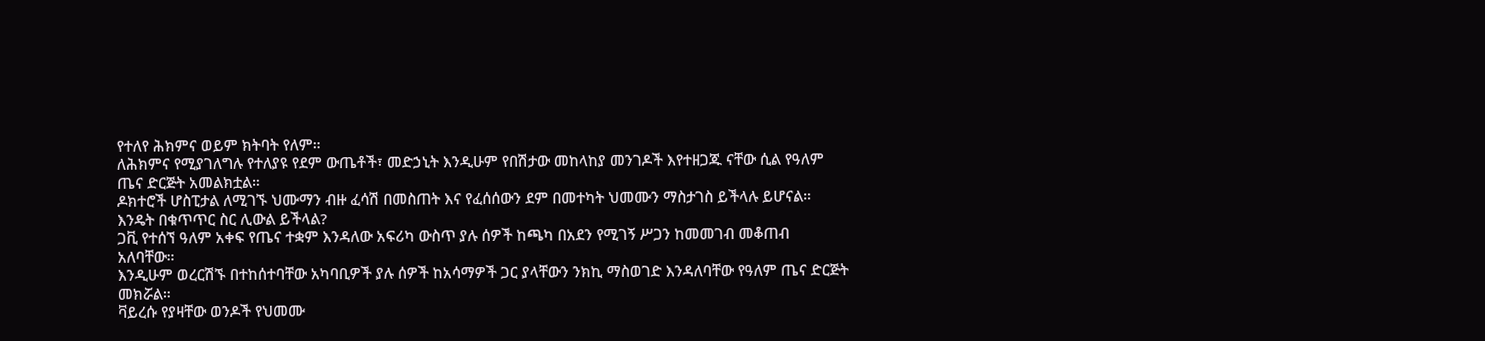የተለየ ሕክምና ወይም ክትባት የለም።
ለሕክምና የሚያገለግሉ የተለያዩ የደም ውጤቶች፣ መድኃኒት እንዲሁም የበሽታው መከላከያ መንገዶች እየተዘጋጁ ናቸው ሲል የዓለም ጤና ድርጅት አመልክቷል።
ዶክተሮች ሆስፒታል ለሚገኙ ህሙማን ብዙ ፈሳሽ በመስጠት እና የፈሰሰውን ደም በመተካት ህመሙን ማስታገስ ይችላሉ ይሆናል።
እንዴት በቁጥጥር ስር ሊውል ይችላል?
ጋቪ የተሰኘ ዓለም አቀፍ የጤና ተቋም እንዳለው አፍሪካ ውስጥ ያሉ ሰዎች ከጫካ በአደን የሚገኝ ሥጋን ከመመገብ መቆጠብ አለባቸው።
እንዲሁም ወረርሽኙ በተከሰተባቸው አካባቢዎች ያሉ ሰዎች ከአሳማዎች ጋር ያላቸውን ንክኪ ማስወገድ እንዳለባቸው የዓለም ጤና ድርጅት መክሯል።
ቫይረሱ የያዛቸው ወንዶች የህመሙ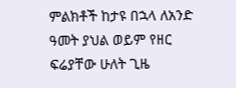ምልክቶች ከታዩ በኋላ ለአንድ ዓመት ያህል ወይም የዘር ፍሬያቸው ሁለት ጊዜ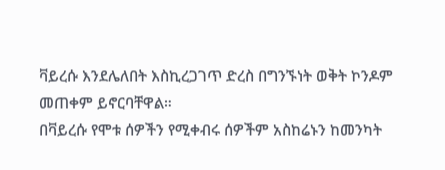ቫይረሱ እንደሌለበት እስኪረጋገጥ ድረስ በግንኙነት ወቅት ኮንዶም መጠቀም ይኖርባቸዋል።
በቫይረሱ የሞቱ ሰዎችን የሚቀብሩ ሰዎችም አስከሬኑን ከመንካት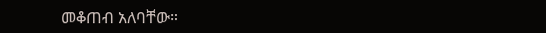መቆጠብ አለባቸው።